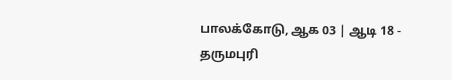பாலக்கோடு, ஆக 03 | ஆடி 18 -
தருமபுரி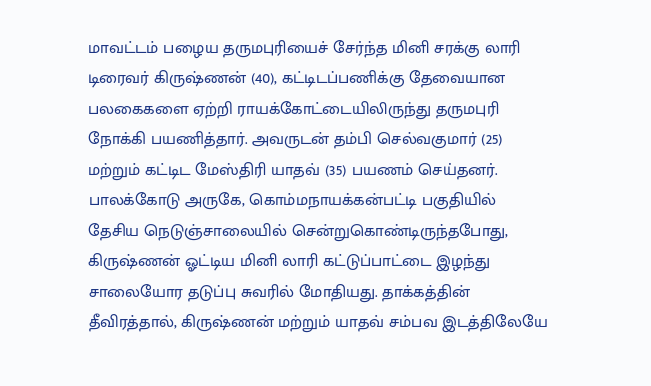மாவட்டம் பழைய தருமபுரியைச் சேர்ந்த மினி சரக்கு லாரி டிரைவர் கிருஷ்ணன் (40), கட்டிடப்பணிக்கு தேவையான பலகைகளை ஏற்றி ராயக்கோட்டையிலிருந்து தருமபுரி நோக்கி பயணித்தார். அவருடன் தம்பி செல்வகுமார் (25) மற்றும் கட்டிட மேஸ்திரி யாதவ் (35) பயணம் செய்தனர். பாலக்கோடு அருகே, கொம்மநாயக்கன்பட்டி பகுதியில் தேசிய நெடுஞ்சாலையில் சென்றுகொண்டிருந்தபோது, கிருஷ்ணன் ஓட்டிய மினி லாரி கட்டுப்பாட்டை இழந்து சாலையோர தடுப்பு சுவரில் மோதியது. தாக்கத்தின் தீவிரத்தால், கிருஷ்ணன் மற்றும் யாதவ் சம்பவ இடத்திலேயே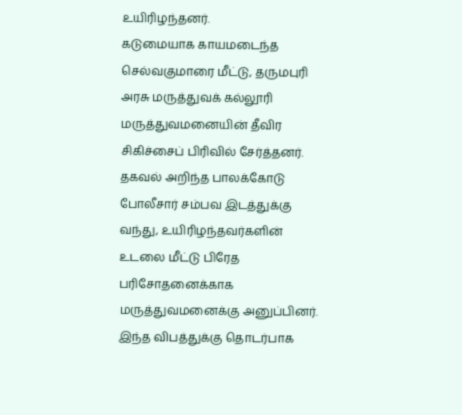உயிரிழந்தனர்.
கடுமையாக காயமடைந்த செல்வகுமாரை மீட்டு, தருமபுரி அரசு மருத்துவக் கல்லூரி மருத்துவமனையின் தீவிர சிகிச்சைப் பிரிவில் சேர்த்தனர். தகவல் அறிந்த பாலக்கோடு போலீசார் சம்பவ இடத்துக்கு வந்து, உயிரிழந்தவர்களின் உடலை மீட்டு பிரேத பரிசோதனைக்காக மருத்துவமனைக்கு அனுப்பினர். இந்த விபத்துக்கு தொடர்பாக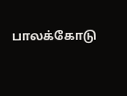பாலக்கோடு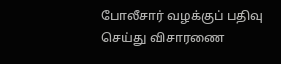போலீசார் வழக்குப் பதிவு செய்து விசாரணை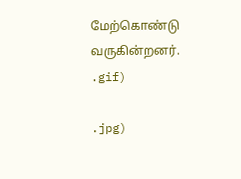மேற்கொண்டு வருகின்றனர்.
.gif)

.jpg)